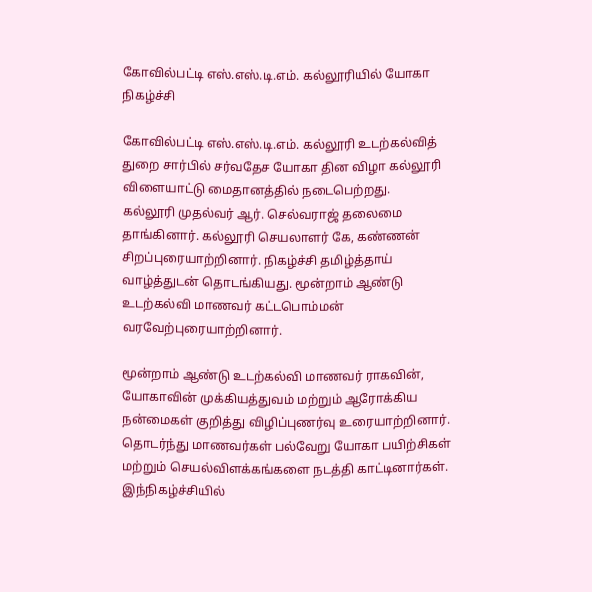கோவில்பட்டி எஸ்.எஸ்.டி.எம். கல்லூரியில் யோகா நிகழ்ச்சி

கோவில்பட்டி எஸ்.எஸ்.டி.எம். கல்லூரி உடற்கல்வித் துறை சார்பில் சர்வதேச யோகா தின விழா கல்லூரி விளையாட்டு மைதானத்தில் நடைபெற்றது.
கல்லூரி முதல்வர் ஆர். செல்வராஜ் தலைமை தாங்கினார். கல்லூரி செயலாளர் கே, கண்ணன் சிறப்புரையாற்றினார். நிகழ்ச்சி தமிழ்த்தாய் வாழ்த்துடன் தொடங்கியது. மூன்றாம் ஆண்டு உடற்கல்வி மாணவர் கட்டபொம்மன் வரவேற்புரையாற்றினார்.

மூன்றாம் ஆண்டு உடற்கல்வி மாணவர் ராகவின், யோகாவின் முக்கியத்துவம் மற்றும் ஆரோக்கிய நன்மைகள் குறித்து விழிப்புணர்வு உரையாற்றினார். தொடர்ந்து மாணவர்கள் பல்வேறு யோகா பயிற்சிகள் மற்றும் செயல்விளக்கங்களை நடத்தி காட்டினார்கள்.
இந்நிகழ்ச்சியில்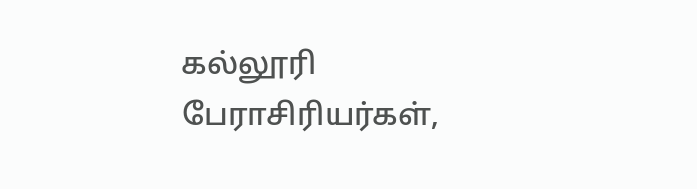கல்லூரி பேராசிரியர்கள்,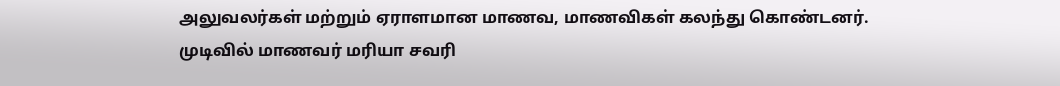அலுவலர்கள் மற்றும் ஏராளமான மாணவ, மாணவிகள் கலந்து கொண்டனர்.
முடிவில் மாணவர் மரியா சவரி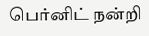பெர்னிட் நன்றி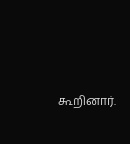கூறினார்.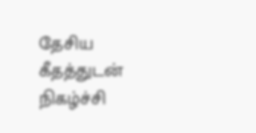தேசிய கீதத்துடன் நிகழ்ச்சி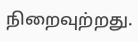நிறைவுற்றது.